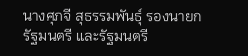นางศุภจี สุธรรมพันธุ์ รองนายกรัฐมนตรี และรัฐมนตรี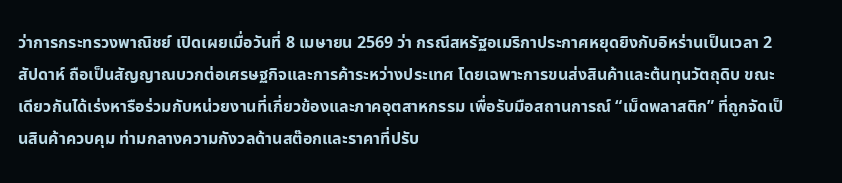ว่าการกระทรวงพาณิชย์ เปิดเผยเมื่อวันที่ 8 เมษายน 2569 ว่า กรณีสหรัฐอเมริกาประกาศหยุดยิงกับอิหร่านเป็นเวลา 2 สัปดาห์ ถือเป็นสัญญาณบวกต่อเศรษฐกิจและการค้าระหว่างประเทศ โดยเฉพาะการขนส่งสินค้าและต้นทุนวัตถุดิบ ขณะเดียวกันได้เร่งหารือร่วมกับหน่วยงานที่เกี่ยวข้องและภาคอุตสาหกรรม เพื่อรับมือสถานการณ์ “เม็ดพลาสติก” ที่ถูกจัดเป็นสินค้าควบคุม ท่ามกลางความกังวลด้านสต๊อกและราคาที่ปรับ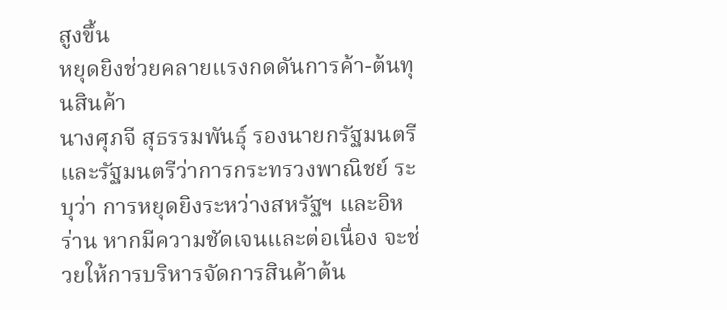สูงขึ้น
หยุดยิงช่วยคลายแรงกดดันการค้า-ต้นทุนสินค้า
นางศุภจี สุธรรมพันธุ์ รองนายกรัฐมนตรี และรัฐมนตรีว่าการกระทรวงพาณิชย์ ระบุว่า การหยุดยิงระหว่างสหรัฐฯ และอิหร่าน หากมีความชัดเจนและต่อเนื่อง จะช่วยให้การบริหารจัดการสินค้าต้น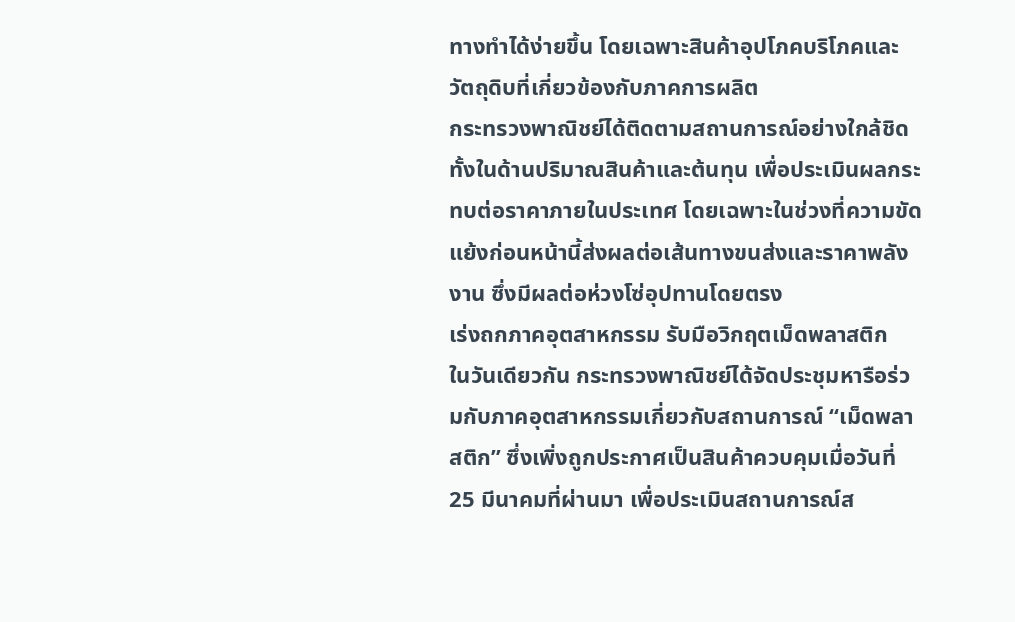ทางทำได้ง่ายขึ้น โดยเฉพาะสินค้าอุปโภคบริโภคและวัตถุดิบที่เกี่ยวข้องกับภาคการผลิต
กระทรวงพาณิชย์ได้ติดตามสถานการณ์อย่างใกล้ชิด ทั้งในด้านปริมาณสินค้าและต้นทุน เพื่อประเมินผลกระทบต่อราคาภายในประเทศ โดยเฉพาะในช่วงที่ความขัดแย้งก่อนหน้านี้ส่งผลต่อเส้นทางขนส่งและราคาพลังงาน ซึ่งมีผลต่อห่วงโซ่อุปทานโดยตรง
เร่งถกภาคอุตสาหกรรม รับมือวิกฤตเม็ดพลาสติก
ในวันเดียวกัน กระทรวงพาณิชย์ได้จัดประชุมหารือร่วมกับภาคอุตสาหกรรมเกี่ยวกับสถานการณ์ “เม็ดพลาสติก” ซึ่งเพิ่งถูกประกาศเป็นสินค้าควบคุมเมื่อวันที่ 25 มีนาคมที่ผ่านมา เพื่อประเมินสถานการณ์ส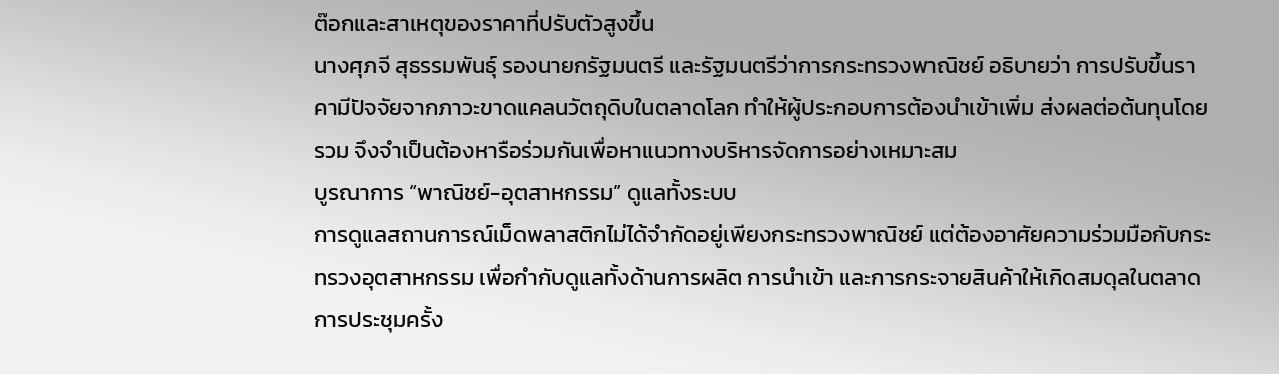ต๊อกและสาเหตุของราคาที่ปรับตัวสูงขึ้น
นางศุภจี สุธรรมพันธุ์ รองนายกรัฐมนตรี และรัฐมนตรีว่าการกระทรวงพาณิชย์ อธิบายว่า การปรับขึ้นราคามีปัจจัยจากภาวะขาดแคลนวัตถุดิบในตลาดโลก ทำให้ผู้ประกอบการต้องนำเข้าเพิ่ม ส่งผลต่อต้นทุนโดยรวม จึงจำเป็นต้องหารือร่วมกันเพื่อหาแนวทางบริหารจัดการอย่างเหมาะสม
บูรณาการ “พาณิชย์-อุตสาหกรรม” ดูแลทั้งระบบ
การดูแลสถานการณ์เม็ดพลาสติกไม่ได้จำกัดอยู่เพียงกระทรวงพาณิชย์ แต่ต้องอาศัยความร่วมมือกับกระทรวงอุตสาหกรรม เพื่อกำกับดูแลทั้งด้านการผลิต การนำเข้า และการกระจายสินค้าให้เกิดสมดุลในตลาด
การประชุมครั้ง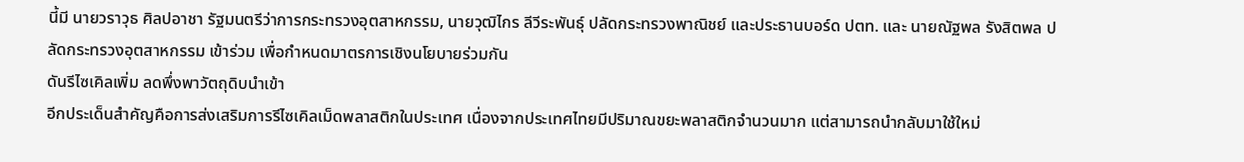นี้มี นายวราวุธ ศิลปอาชา รัฐมนตรีว่าการกระทรวงอุตสาหกรรม, นายวุฒิไกร ลีวีระพันธุ์ ปลัดกระทรวงพาณิชย์ และประธานบอร์ด ปตท. และ นายณัฐพล รังสิตพล ปลัดกระทรวงอุตสาหกรรม เข้าร่วม เพื่อกำหนดมาตรการเชิงนโยบายร่วมกัน
ดันรีไซเคิลเพิ่ม ลดพึ่งพาวัตถุดิบนำเข้า
อีกประเด็นสำคัญคือการส่งเสริมการรีไซเคิลเม็ดพลาสติกในประเทศ เนื่องจากประเทศไทยมีปริมาณขยะพลาสติกจำนวนมาก แต่สามารถนำกลับมาใช้ใหม่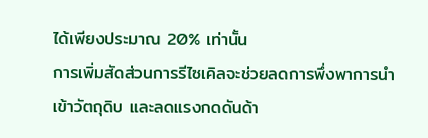ได้เพียงประมาณ 20% เท่านั้น
การเพิ่มสัดส่วนการรีไซเคิลจะช่วยลดการพึ่งพาการนำเข้าวัตถุดิบ และลดแรงกดดันด้า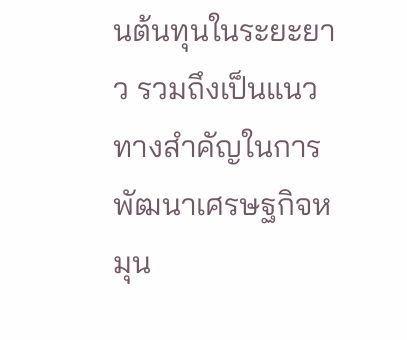นต้นทุนในระยะยาว รวมถึงเป็นแนวทางสำคัญในการพัฒนาเศรษฐกิจหมุน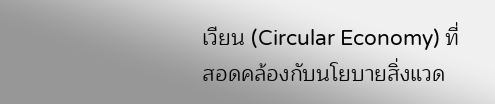เวียน (Circular Economy) ที่สอดคล้องกับนโยบายสิ่งแวด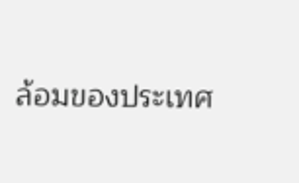ล้อมของประเทศ